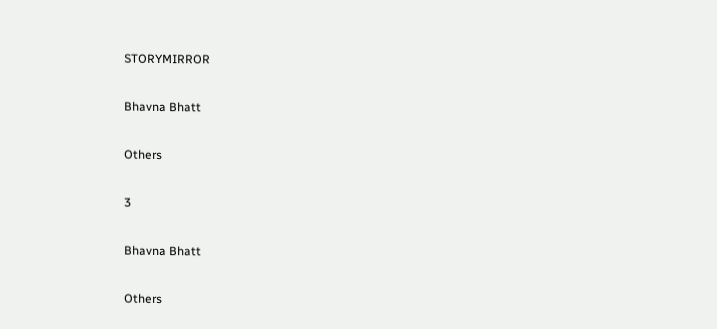STORYMIRROR

Bhavna Bhatt

Others

3

Bhavna Bhatt

Others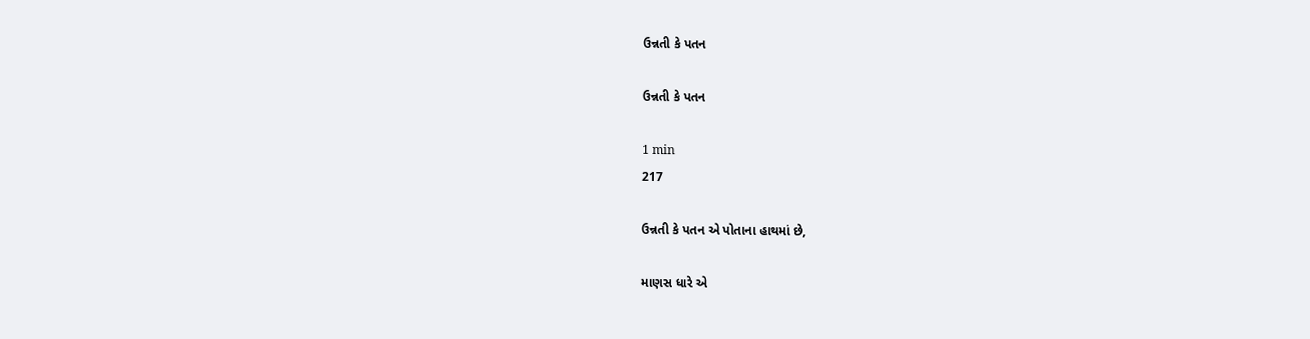ઉન્નતી કે પતન

ઉન્નતી કે પતન

1 min
217

ઉન્નતી કે પતન એ પોતાના હાથમાં છે,

માણસ ધારે એ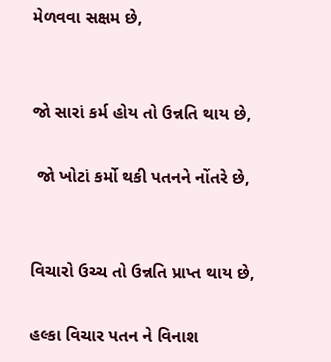મેળવવા સક્ષમ છે,


જો સારાં કર્મ હોય તો ઉન્નતિ થાય છે,

 જો ખોટાં કર્મો થકી પતનને નોંતરે છે,


વિચારો ઉચ્ચ તો ઉન્નતિ પ્રાપ્ત થાય છે,

હલ્કા વિચાર પતન ને વિનાશ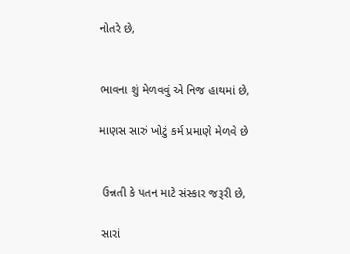નોતરે છે,


ભાવના શું મેળવવું એ નિજ હાથમાં છે,

માણસ સારું ખોટું કર્મ પ્રમાણે મેળવે છે


 ઉન્નતી કે પતન માટે સંસ્કાર જરૂરી છે,

 સારાં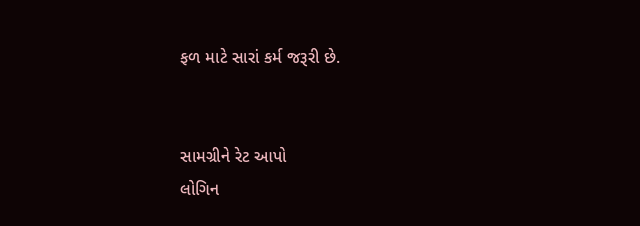ફળ માટે સારાં કર્મ જરૂરી છે.


સામગ્રીને રેટ આપો
લોગિન